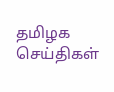தமிழக செய்திகள்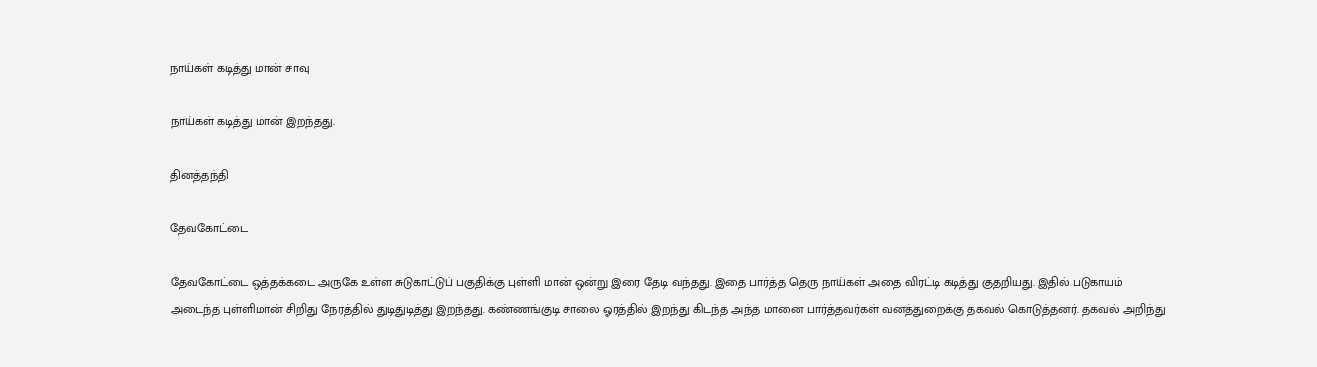நாய்கள் கடித்து மான் சாவு

நாய்கள் கடித்து மான் இறந்தது.

தினத்தந்தி

தேவகோட்டை

தேவகோட்டை ஒத்தக்கடை அருகே உள்ள சுடுகாட்டுப் பகுதிக்கு புள்ளி மான் ஒன்று இரை தேடி வந்தது. இதை பார்த்த தெரு நாய்கள் அதை விரட்டி கடித்து குதறியது. இதில் படுகாயம் அடைந்த புள்ளிமான் சிறிது நேரத்தில் துடிதுடித்து இறந்தது. கண்ணங்குடி சாலை ஓரத்தில் இறந்து கிடந்த அந்த மானை பார்த்தவர்கள் வனத்துறைக்கு தகவல் கொடுத்தனர். தகவல் அறிந்து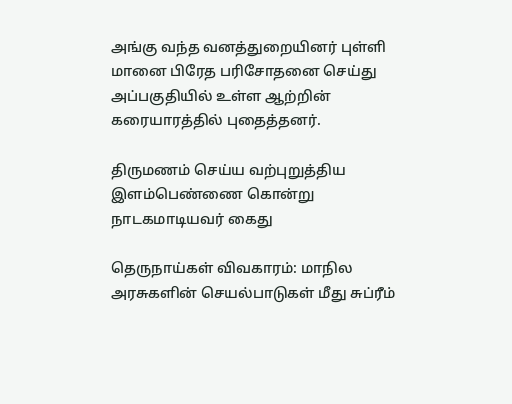அங்கு வந்த வனத்துறையினர் புள்ளி மானை பிரேத பரிசோதனை செய்து அப்பகுதியில் உள்ள ஆற்றின் கரையாரத்தில் புதைத்தனர்.

திருமணம் செய்ய வற்புறுத்திய இளம்பெண்ணை கொன்று நாடகமாடியவர் கைது

தெருநாய்கள் விவகாரம்: மாநில அரசுகளின் செயல்பாடுகள் மீது சுப்ரீம்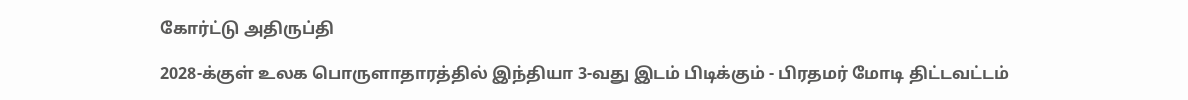கோர்ட்டு அதிருப்தி

2028-க்குள் உலக பொருளாதாரத்தில் இந்தியா 3-வது இடம் பிடிக்கும் - பிரதமர் மோடி திட்டவட்டம்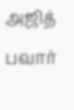அஜித் பவார்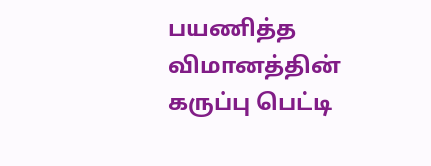பயணித்த விமானத்தின் கருப்பு பெட்டி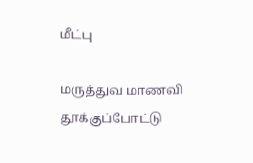மீட்பு

மருத்துவ மாணவி தூக்குப்போட்டு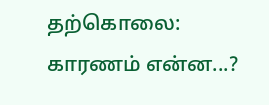தற்கொலை: காரணம் என்ன...?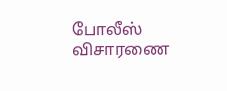போலீஸ் விசாரணை